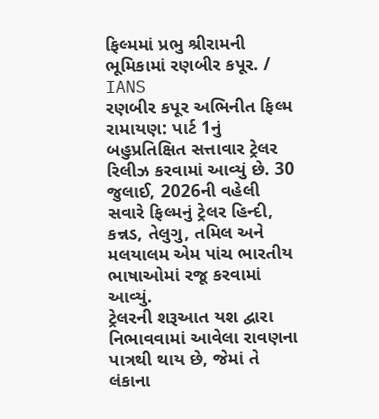ફિલ્મમાં પ્રભુ શ્રીરામની ભૂમિકામાં રણબીર કપૂર. / IANS
રણબીર કપૂર અભિનીત ફિલ્મ રામાયણ: પાર્ટ 1નું બહુપ્રતિક્ષિત સત્તાવાર ટ્રેલર રિલીઝ કરવામાં આવ્યું છે. 30 જુલાઈ, 2026ની વહેલી સવારે ફિલ્મનું ટ્રેલર હિન્દી, કન્નડ, તેલુગુ, તમિલ અને મલયાલમ એમ પાંચ ભારતીય ભાષાઓમાં રજૂ કરવામાં આવ્યું.
ટ્રેલરની શરૂઆત યશ દ્વારા નિભાવવામાં આવેલા રાવણના પાત્રથી થાય છે, જેમાં તે લંકાના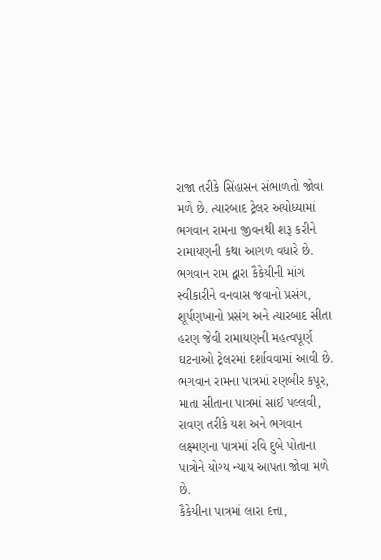રાજા તરીકે સિંહાસન સંભાળતો જોવા મળે છે. ત્યારબાદ ટ્રેલર અયોધ્યામાં ભગવાન રામના જીવનથી શરૂ કરીને રામાયણની કથા આગળ વધારે છે.
ભગવાન રામ દ્વારા કૈકેયીની માંગ સ્વીકારીને વનવાસ જવાનો પ્રસંગ, શૂર્પણખાનો પ્રસંગ અને ત્યારબાદ સીતા હરણ જેવી રામાયણની મહત્વપૂર્ણ ઘટનાઓ ટ્રેલરમાં દર્શાવવામાં આવી છે.
ભગવાન રામના પાત્રમાં રણબીર કપૂર, માતા સીતાના પાત્રમાં સાઈ પલ્લવી, રાવણ તરીકે યશ અને ભગવાન લક્ષ્મણના પાત્રમાં રવિ દુબે પોતાના પાત્રોને યોગ્ય ન્યાય આપતા જોવા મળે છે.
કૈકેયીના પાત્રમાં લારા દત્તા,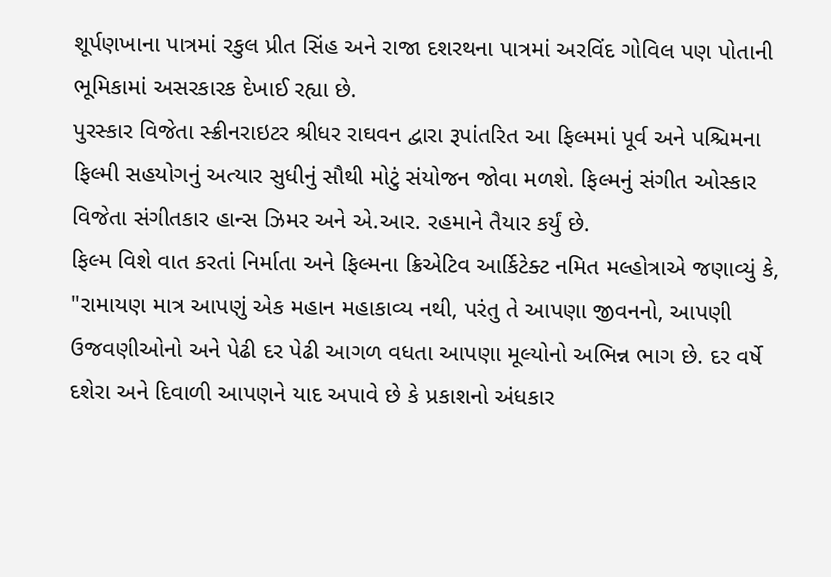શૂર્પણખાના પાત્રમાં રકુલ પ્રીત સિંહ અને રાજા દશરથના પાત્રમાં અરવિંદ ગોવિલ પણ પોતાની ભૂમિકામાં અસરકારક દેખાઈ રહ્યા છે.
પુરસ્કાર વિજેતા સ્ક્રીનરાઇટર શ્રીધર રાઘવન દ્વારા રૂપાંતરિત આ ફિલ્મમાં પૂર્વ અને પશ્ચિમના ફિલ્મી સહયોગનું અત્યાર સુધીનું સૌથી મોટું સંયોજન જોવા મળશે. ફિલ્મનું સંગીત ઓસ્કાર વિજેતા સંગીતકાર હાન્સ ઝિમર અને એ.આર. રહમાને તૈયાર કર્યું છે.
ફિલ્મ વિશે વાત કરતાં નિર્માતા અને ફિલ્મના ક્રિએટિવ આર્કિટેક્ટ નમિત મલ્હોત્રાએ જણાવ્યું કે, "રામાયણ માત્ર આપણું એક મહાન મહાકાવ્ય નથી, પરંતુ તે આપણા જીવનનો, આપણી ઉજવણીઓનો અને પેઢી દર પેઢી આગળ વધતા આપણા મૂલ્યોનો અભિન્ન ભાગ છે. દર વર્ષે દશેરા અને દિવાળી આપણને યાદ અપાવે છે કે પ્રકાશનો અંધકાર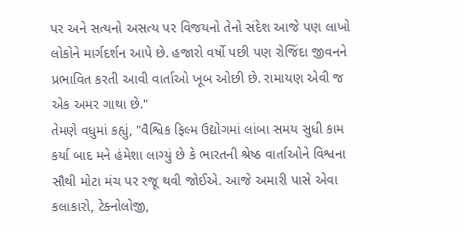પર અને સત્યનો અસત્ય પર વિજયનો તેનો સંદેશ આજે પણ લાખો લોકોને માર્ગદર્શન આપે છે. હજારો વર્ષો પછી પણ રોજિંદા જીવનને પ્રભાવિત કરતી આવી વાર્તાઓ ખૂબ ઓછી છે. રામાયણ એવી જ એક અમર ગાથા છે."
તેમણે વધુમાં કહ્યું, "વૈશ્વિક ફિલ્મ ઉદ્યોગમાં લાંબા સમય સુધી કામ કર્યા બાદ મને હંમેશા લાગ્યું છે કે ભારતની શ્રેષ્ઠ વાર્તાઓને વિશ્વના સૌથી મોટા મંચ પર રજૂ થવી જોઈએ. આજે અમારી પાસે એવા કલાકારો, ટેક્નોલોજી,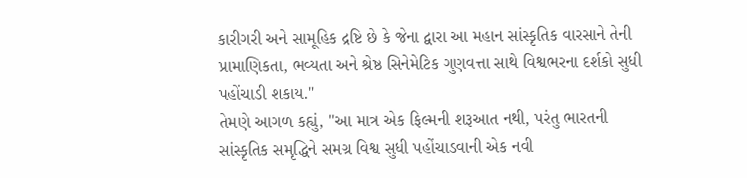કારીગરી અને સામૂહિક દ્રષ્ટિ છે કે જેના દ્વારા આ મહાન સાંસ્કૃતિક વારસાને તેની પ્રામાણિકતા, ભવ્યતા અને શ્રેષ્ઠ સિનેમેટિક ગુણવત્તા સાથે વિશ્વભરના દર્શકો સુધી પહોંચાડી શકાય."
તેમણે આગળ કહ્યું, "આ માત્ર એક ફિલ્મની શરૂઆત નથી, પરંતુ ભારતની સાંસ્કૃતિક સમૃદ્ધિને સમગ્ર વિશ્વ સુધી પહોંચાડવાની એક નવી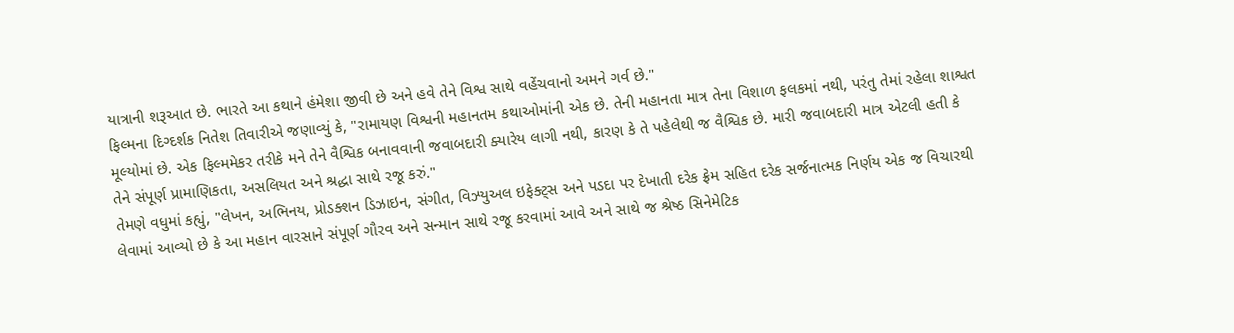યાત્રાની શરૂઆત છે. ભારતે આ કથાને હંમેશા જીવી છે અને હવે તેને વિશ્વ સાથે વહેંચવાનો અમને ગર્વ છે."
ફિલ્મના દિગ્દર્શક નિતેશ તિવારીએ જણાવ્યું કે, "રામાયણ વિશ્વની મહાનતમ કથાઓમાંની એક છે. તેની મહાનતા માત્ર તેના વિશાળ ફલકમાં નથી, પરંતુ તેમાં રહેલા શાશ્વત મૂલ્યોમાં છે. એક ફિલ્મમેકર તરીકે મને તેને વૈશ્વિક બનાવવાની જવાબદારી ક્યારેય લાગી નથી, કારણ કે તે પહેલેથી જ વૈશ્વિક છે. મારી જવાબદારી માત્ર એટલી હતી કે તેને સંપૂર્ણ પ્રામાણિકતા, અસલિયત અને શ્રદ્ધા સાથે રજૂ કરું."
તેમણે વધુમાં કહ્યું, "લેખન, અભિનય, પ્રોડક્શન ડિઝાઇન, સંગીત, વિઝ્યુઅલ ઇફેક્ટ્સ અને પડદા પર દેખાતી દરેક ફ્રેમ સહિત દરેક સર્જનાત્મક નિર્ણય એક જ વિચારથી લેવામાં આવ્યો છે કે આ મહાન વારસાને સંપૂર્ણ ગૌરવ અને સન્માન સાથે રજૂ કરવામાં આવે અને સાથે જ શ્રેષ્ઠ સિનેમેટિક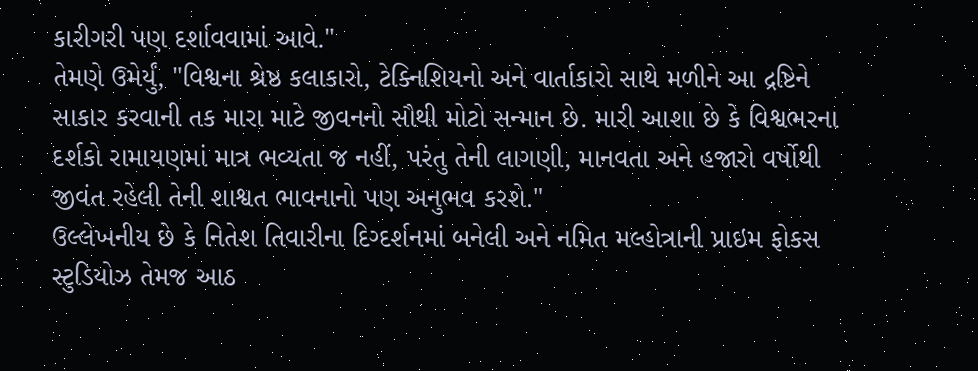કારીગરી પણ દર્શાવવામાં આવે."
તેમણે ઉમેર્યું, "વિશ્વના શ્રેષ્ઠ કલાકારો, ટેક્નિશિયનો અને વાર્તાકારો સાથે મળીને આ દ્રષ્ટિને સાકાર કરવાની તક મારા માટે જીવનનો સૌથી મોટો સન્માન છે. મારી આશા છે કે વિશ્વભરના દર્શકો રામાયણમાં માત્ર ભવ્યતા જ નહીં, પરંતુ તેની લાગણી, માનવતા અને હજારો વર્ષોથી જીવંત રહેલી તેની શાશ્વત ભાવનાનો પણ અનુભવ કરશે."
ઉલ્લેખનીય છે કે નિતેશ તિવારીના દિગ્દર્શનમાં બનેલી અને નમિત મલ્હોત્રાની પ્રાઇમ ફોકસ સ્ટુડિયોઝ તેમજ આઠ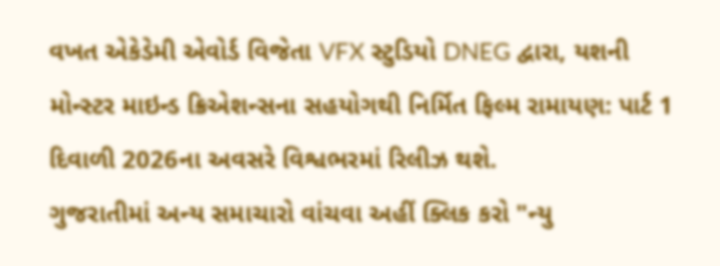વખત એકેડેમી એવોર્ડ વિજેતા VFX સ્ટુડિયો DNEG દ્વારા, યશની મોન્સ્ટર માઇન્ડ ક્રિએશન્સના સહયોગથી નિર્મિત ફિલ્મ રામાયણ: પાર્ટ 1 દિવાળી 2026ના અવસરે વિશ્વભરમાં રિલીઝ થશે.
ગુજરાતીમાં અન્ય સમાચારો વાંચવા અહીં ક્લિક કરો "ન્યુ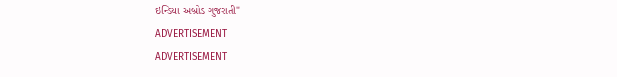ઇન્ડિયા અબ્રોડ ગુજરાતી"
ADVERTISEMENT
ADVERTISEMENT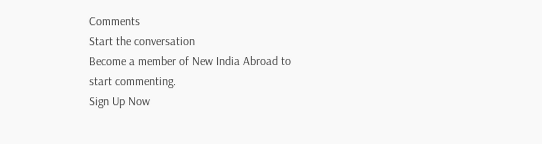Comments
Start the conversation
Become a member of New India Abroad to start commenting.
Sign Up Now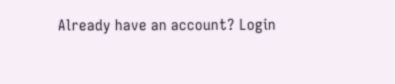Already have an account? Login